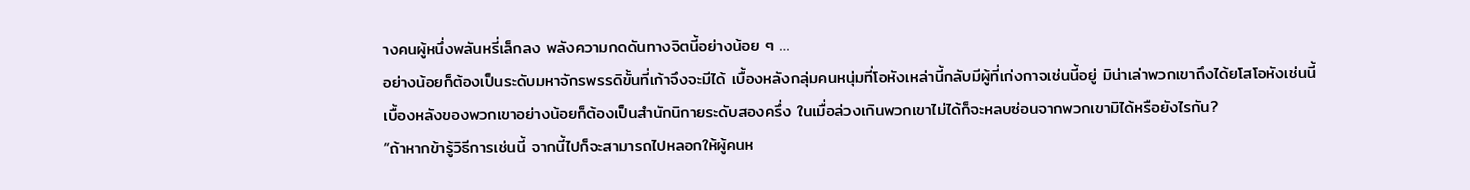างคนผู้หนึ่งพลันหรี่เล็กลง พลังความกดดันทางจิตนี้อย่างน้อย ๆ …
อย่างน้อยก็ต้องเป็นระดับมหาจักรพรรดิขั้นที่เก้าจึงจะมีได้ เบื้องหลังกลุ่มคนหนุ่มที่โอหังเหล่านี้กลับมีผู้ที่เก่งกาจเช่นนี้อยู่ มิน่าเล่าพวกเขาถึงได้ยโสโอหังเช่นนี้
เบื้องหลังของพวกเขาอย่างน้อยก็ต้องเป็นสำนักนิกายระดับสองครึ่ง ในเมื่อล่วงเกินพวกเขาไม่ได้ก็จะหลบซ่อนจากพวกเขามิได้หรือยังไรกัน?
“ถ้าหากข้ารู้วิธีการเช่นนี้ จากนี้ไปก็จะสามารถไปหลอกให้ผู้คนห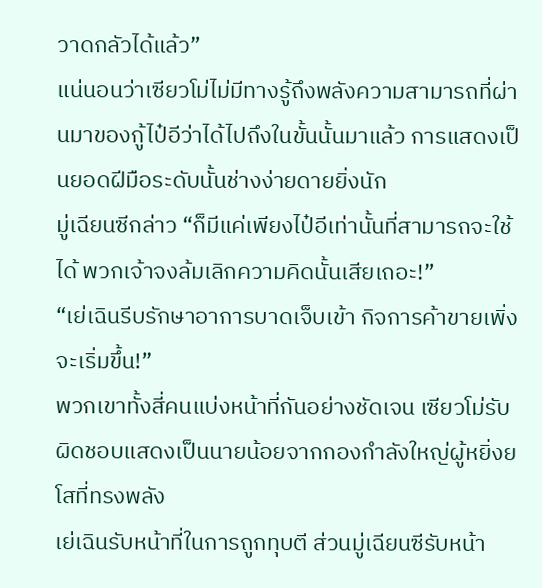วาดกลัวได้แล้ว”
แน่นอนว่าเซียวโม่ไม่มีทางรู้ถึงพลังความสามารถที่ผ่านมาของกู้ไป๋อีว่าได้ไปถึงในขั้นนั้นมาแล้ว การแสดงเป็นยอดฝีมือระดับนั้นช่างง่ายดายยิ่งนัก
มู่เฉียนซีกล่าว “ก็มีแค่เพียงไป๋อีเท่านั้นที่สามารถจะใช้ได้ พวกเจ้าจงล้มเลิกความคิดนั้นเสียเถอะ!”
“เย่เฉินรีบรักษาอาการบาดเจ็บเข้า กิจการค้าขายเพิ่งจะเริ่มขึ้น!”
พวกเขาทั้งสี่คนแบ่งหน้าที่กันอย่างชัดเจน เซียวโม่รับผิดชอบแสดงเป็นนายน้อยจากกองกำลังใหญ่ผู้หยิ่งยโสที่ทรงพลัง
เย่เฉินรับหน้าที่ในการถูกทุบตี ส่วนมู่เฉียนซีรับหน้า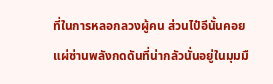ที่ในการหลอกลวงผู้คน ส่วนไป๋อีนั้นคอยแผ่ซ่านพลังกดดันที่น่ากลัวนั่นอยู่ในมุมมื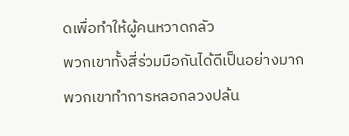ดเพื่อทำให้ผู้คนหวาดกลัว
พวกเขาทั้งสี่ร่วมมือกันได้ดีเป็นอย่างมาก พวกเขาทำการหลอกลวงปล้น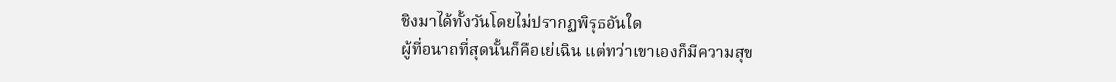ชิงมาได้ทั้งวันโดยไม่ปรากฏพิรุธอันใด
ผู้ที่อนาถที่สุดนั้นก็คือเย่เฉิน แต่ทว่าเขาเองก็มีความสุข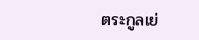ตระกูลเย่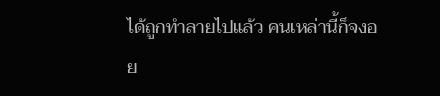ได้ถูกทำลายไปแล้ว คนเหล่านี้ก็จงอย